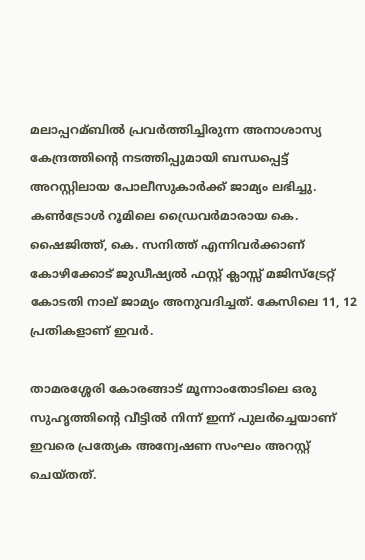മലാപ്പറമ്ബില്‍ പ്രവർത്തിച്ചിരുന്ന അനാശാസ്യ കേന്ദ്രത്തിന്റെ നടത്തിപ്പുമായി ബന്ധപ്പെട്ട് അറസ്റ്റിലായ പോലീസുകാർക്ക് ജാമ്യം ലഭിച്ചു. കണ്‍ട്രോള്‍ റൂമിലെ ഡ്രൈവർമാരായ കെ. ഷൈജിത്ത്, കെ. സനിത്ത് എന്നിവർക്കാണ് കോഴിക്കോട് ജുഡീഷ്യല്‍ ഫസ്റ്റ് ക്ലാസ്സ് മജിസ്ട്രേറ്റ് കോടതി നാല് ജാമ്യം അനുവദിച്ചത്. കേസിലെ 11, 12 പ്രതികളാണ് ഇവർ.

താമരശ്ശേരി കോരങ്ങാട് മൂന്നാംതോടിലെ ഒരു സുഹൃത്തിന്റെ വീട്ടില്‍ നിന്ന് ഇന്ന് പുലർച്ചെയാണ് ഇവരെ പ്രത്യേക അന്വേഷണ സംഘം അറസ്റ്റ് ചെയ്തത്.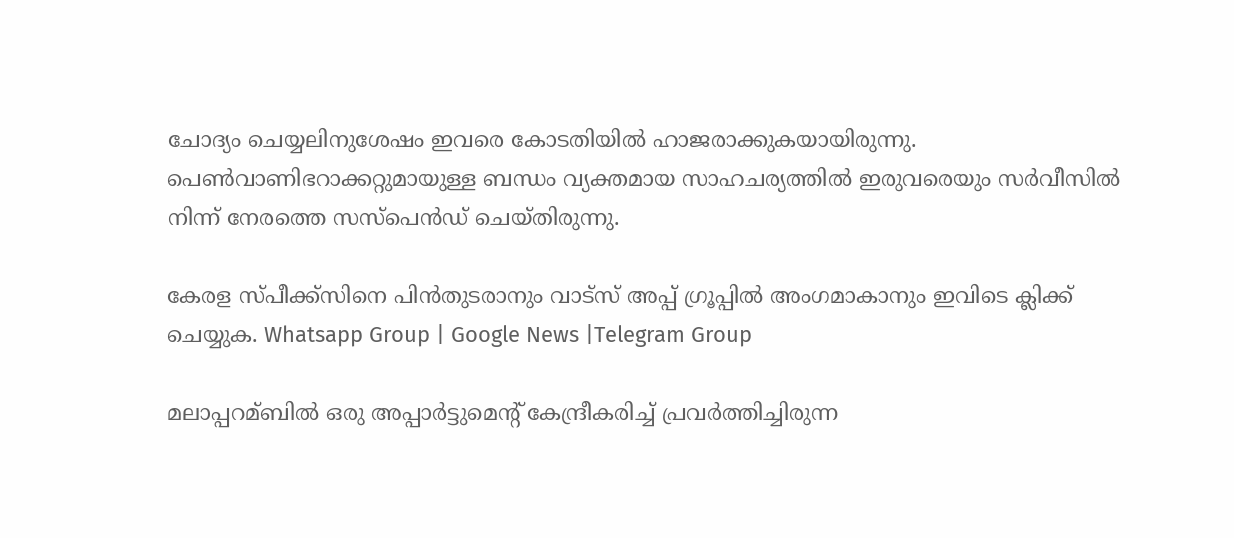ചോദ്യം ചെയ്യലിനുശേഷം ഇവരെ കോടതിയില്‍ ഹാജരാക്കുകയായിരുന്നു. പെണ്‍വാണിഭറാക്കറ്റുമായുള്ള ബന്ധം വ്യക്തമായ സാഹചര്യത്തില്‍ ഇരുവരെയും സർവീസില്‍ നിന്ന് നേരത്തെ സസ്പെൻഡ് ചെയ്തിരുന്നു.

കേരള സ്പീക്ക്സിനെ പിൻതുടരാനും വാട്സ് അപ്പ് ഗ്രൂപ്പിൽ അംഗമാകാനും ഇവിടെ ക്ലിക്ക് ചെയ്യുക. Whatsapp Group | Google News |Telegram Group

മലാപ്പറമ്ബില്‍ ഒരു അപ്പാർട്ടുമെന്റ് കേന്ദ്രീകരിച്ച്‌ പ്രവർത്തിച്ചിരുന്ന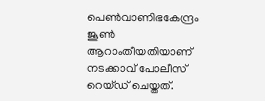പെണ്‍വാണിഭകേന്ദ്രം ജൂണ്‍ ആറാംതീയതിയാണ് നടക്കാവ് പോലീസ് റെയ്ഡ് ചെയ്തത്.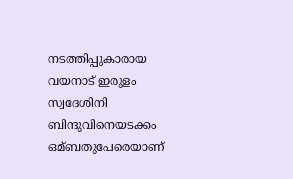നടത്തിപ്പുകാരായ വയനാട് ഇരുളം സ്വദേശിനി ബിന്ദുവിനെയടക്കം ഒമ്ബതുപേരെയാണ്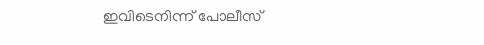ഇവിടെനിന്ന് പോലീസ്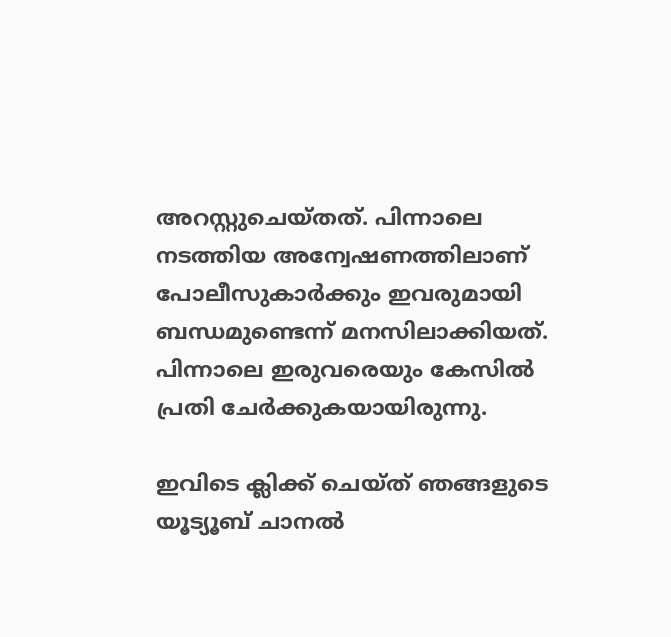അറസ്റ്റുചെയ്തത്. പിന്നാലെ നടത്തിയ അന്വേഷണത്തിലാണ് പോലീസുകാർക്കും ഇവരുമായി ബന്ധമുണ്ടെന്ന് മനസിലാക്കിയത്. പിന്നാലെ ഇരുവരെയും കേസില്‍ പ്രതി ചേർക്കുകയായിരുന്നു.

ഇവിടെ ക്ലിക്ക് ചെയ്ത് ഞങ്ങളുടെ യൂട്യൂബ് ചാനൽ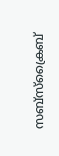സബ്സ്ക്രൈബ്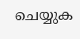ചെയ്യുക